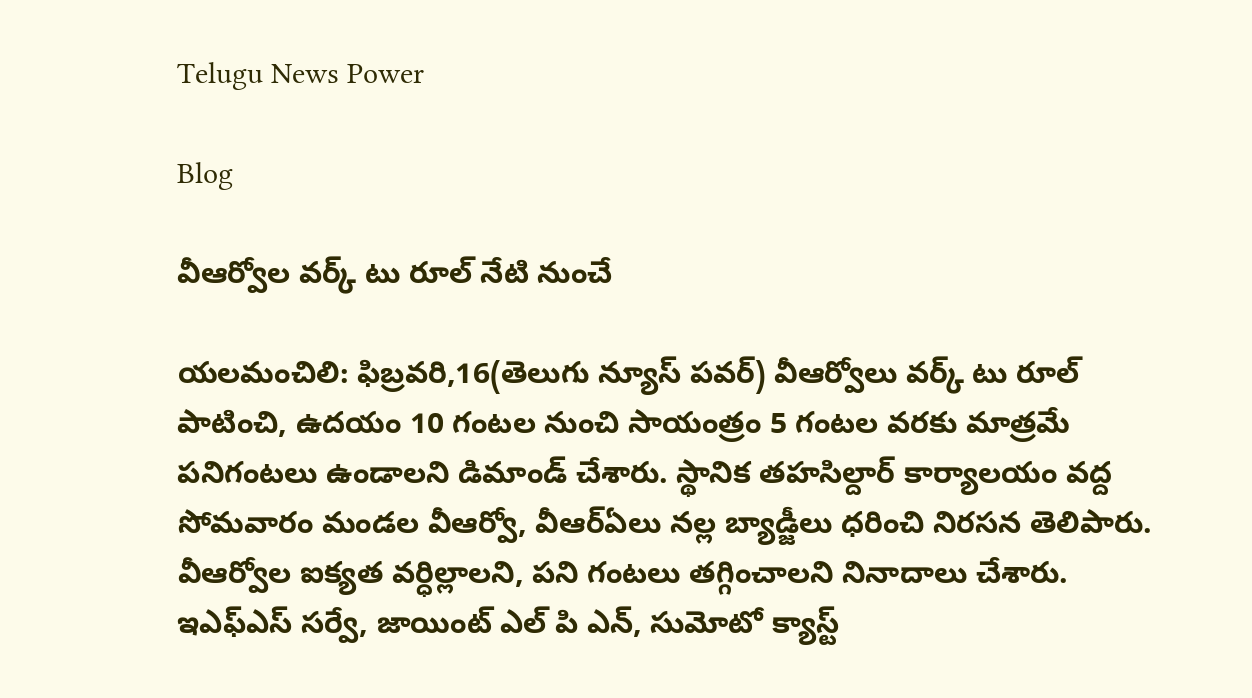Telugu News Power

Blog

వీఆర్వోల వర్క్ టు రూల్ నేటి నుంచే

యలమంచిలి: ఫిబ్రవరి,16(తెలుగు న్యూస్ పవర్) వీఆర్వోలు వర్క్ టు రూల్ పాటించి, ఉదయం 10 గంటల నుంచి సాయంత్రం 5 గంటల వరకు మాత్రమే పనిగంటలు ఉండాలని డిమాండ్ చేశారు. స్థానిక తహసిల్దార్ కార్యాలయం వద్ద సోమవారం మండల వీఆర్వో, వీఆర్ఏలు నల్ల బ్యాడ్జీలు ధరించి నిరసన తెలిపారు. వీఆర్వోల ఐక్యత వర్ధిల్లాలని, పని గంటలు తగ్గించాలని నినాదాలు చేశారు. ఇఎఫ్ఎస్ సర్వే, జాయింట్ ఎల్ పి ఎన్, సుమోటో క్యాస్ట్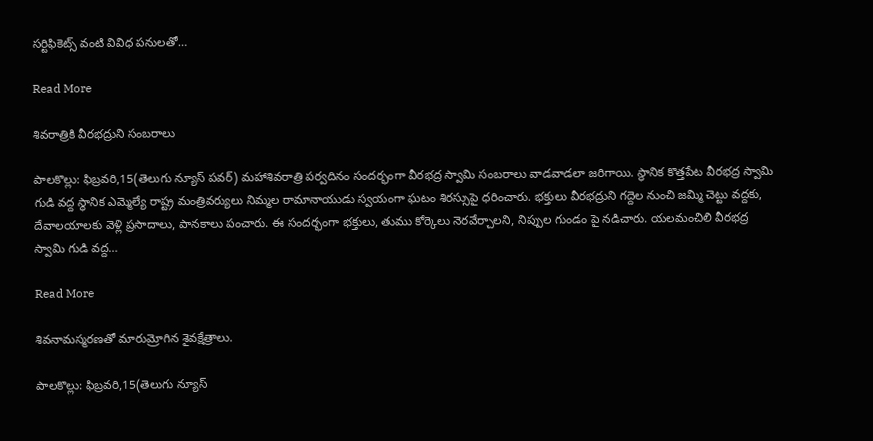సర్టిఫికెట్స్ వంటి వివిధ పనులతో…

Read More

శివరాత్రికి వీరభద్రుని సంబరాలు

పాలకొల్లు: ఫిబ్రవరి,15(తెలుగు న్యూస్ పవర్) మహాశివరాత్రి పర్వదినం సందర్భంగా వీరభద్ర స్వామి సంబరాలు వాడవాడలా జరిగాయి. స్థానిక కొత్తపేట వీరభద్ర స్వామి గుడి వద్ద స్థానిక ఎమ్మెల్యే రాష్ట్ర మంత్రివర్యులు నిమ్మల రామానాయుడు స్వయంగా ఘటం శిరస్సుపై ధరించారు. భక్తులు వీరభద్రుని గద్దెల నుంచి జమ్మి చెట్టు వద్దకు, దేవాలయాలకు వెళ్లి ప్రసాదాలు, పానకాలు పంచారు. ఈ సందర్భంగా భక్తులు, తుము కోర్కెలు నెరవేర్చాలని, నిప్పుల గుండం పై నడిచారు. యలమంచిలి వీరభద్ర స్వామి గుడి వద్ద…

Read More

శివనామస్మరణతో మారుమ్రోగిన శైవక్షేత్రాలు.

పాలకొల్లు: ఫిబ్రవరి,15(తెలుగు న్యూస్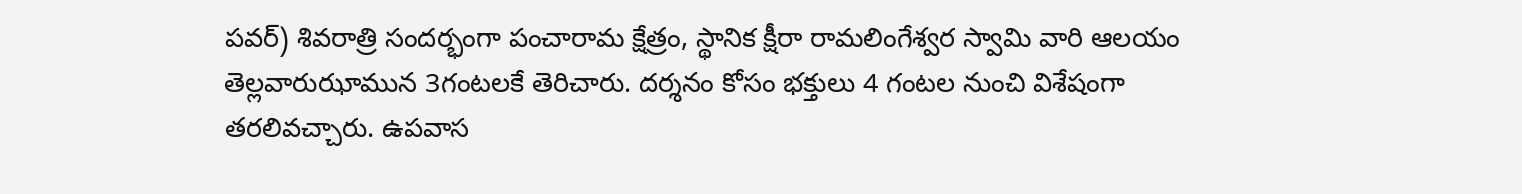పవర్) శివరాత్రి సందర్భంగా పంచారామ క్షేత్రం, స్థానిక క్షీరా రామలింగేశ్వర స్వామి వారి ఆలయం తెల్లవారుఝామున 3గంటలకే తెరిచారు. దర్శనం కోసం భక్తులు 4 గంటల నుంచి విశేషంగా తరలివచ్చారు. ఉపవాస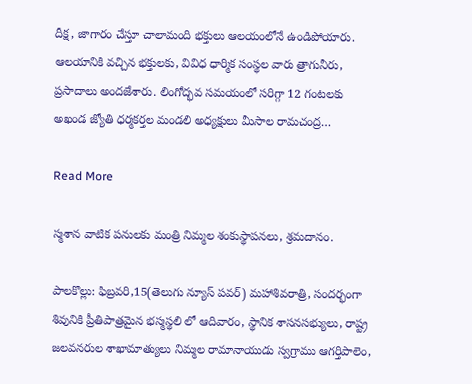దీక్ష, జాగారం చేస్తూ చాలామంది భక్తులు ఆలయంలోనే ఉండిపోయారు. ఆలయానికి వచ్చిన భక్తులకు, వివిధ ధార్మిక సంస్థల వారు త్రాగునీరు, ప్రసాదాలు అందజేశారు. లింగోద్భవ సమయంలో సరిగ్గా 12 గంటలకు అఖండ జ్యోతి ధర్మకర్తల మండలి అధ్యక్షులు మీసాల రామచంద్ర…

Read More

స్మశాన వాటిక పనులకు మంత్రి నిమ్మల శంకుస్థాపనలు, శ్రమదానం.

పాలకొల్లు: ఫిబ్రవరి,15(తెలుగు న్యూస్ పవర్) మహాశివరాత్రి, సందర్భంగా శివునికి ప్రీతిపాత్రమైన భస్మస్థలి లో ఆదివారం, స్థానిక శాసనసభ్యులు, రాష్ట్ర జలవనరుల శాఖామాత్యులు నిమ్మల రామానాయుడు స్వగ్రాము ఆగర్తిపాలెం,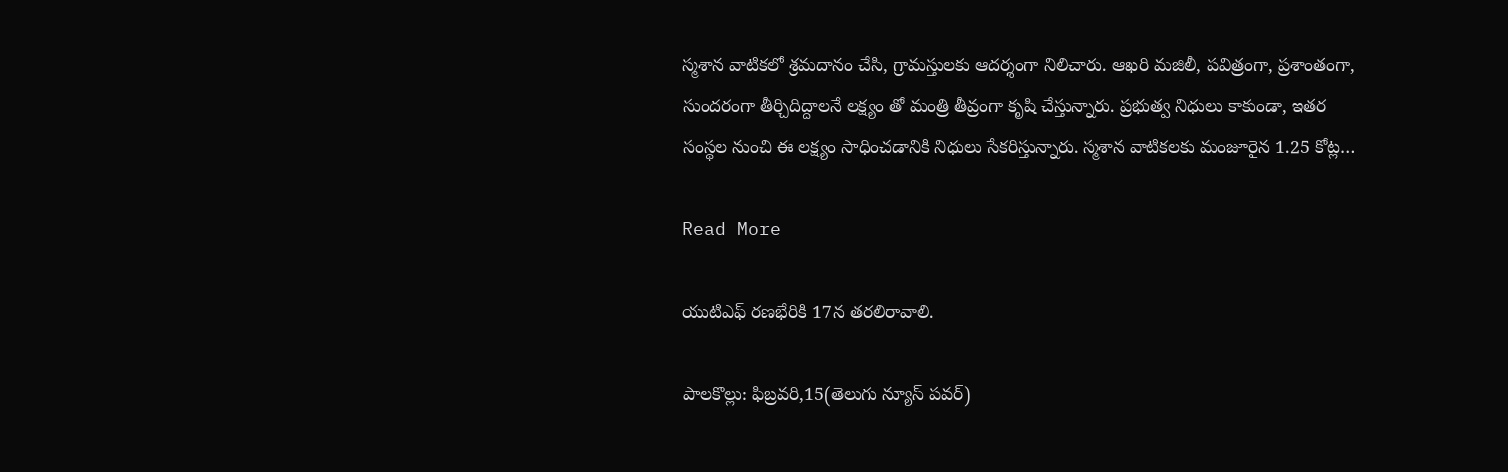స్మశాన వాటికలో శ్రమదానం చేసి, గ్రామస్తులకు ఆదర్శంగా నిలిచారు. ఆఖరి మజిలీ, పవిత్రంగా, ప్రశాంతంగా, సుందరంగా తీర్చిదిద్దాలనే లక్ష్యం తో మంత్రి తీవ్రంగా కృషి చేస్తున్నారు. ప్రభుత్వ నిధులు కాకుండా, ఇతర సంస్థల నుంచి ఈ లక్ష్యం సాధించడానికి నిధులు సేకరిస్తున్నారు. స్మశాన వాటికలకు మంజూరైన 1.25 కోట్ల…

Read More

యుటిఎఫ్ రణభేరికి 17న తరలిరావాలి.

పాలకొల్లు: ఫిబ్రవరి,15(తెలుగు న్యూస్ పవర్)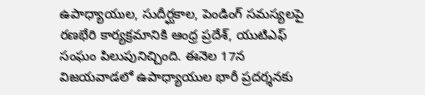ఉపాధ్యాయుల, సుదీర్ఘకాల, పెండింగ్ సమస్యలపై రణభేరి కార్యక్రమానికి ఆంధ్ర ప్రదేశ్, యుటిఎఫ్ సంఘం పిలుపునిచ్చింది. ఈనెల 17న విజయవాడలో ఉపాధ్యాయుల భారీ ప్రదర్శనకు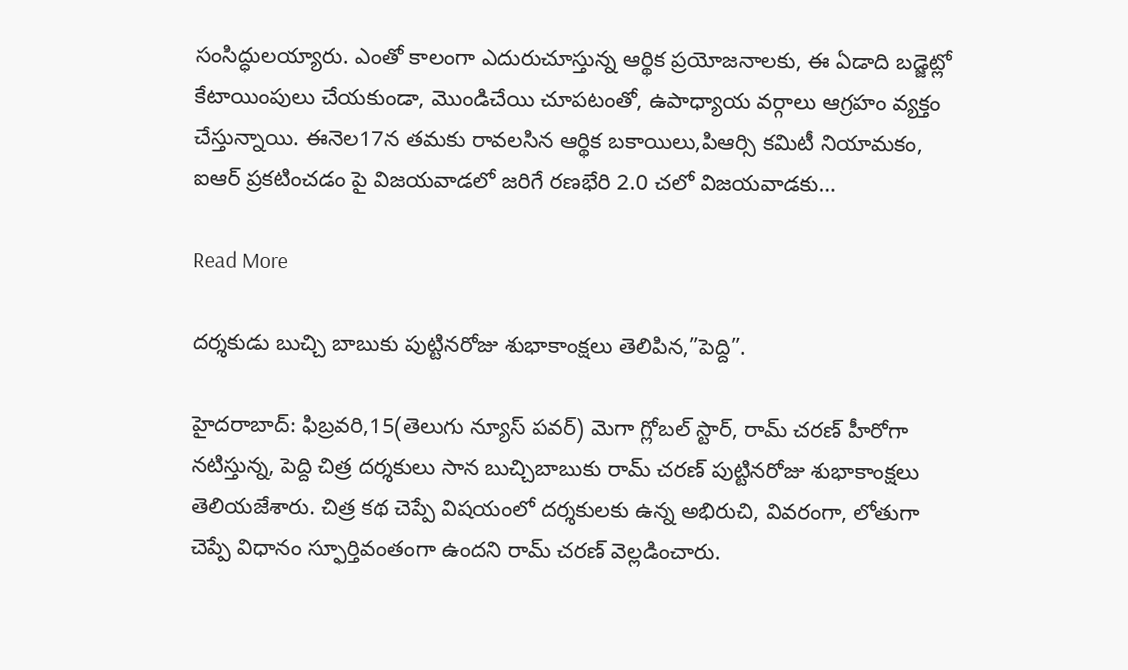సంసిద్ధులయ్యారు. ఎంతో కాలంగా ఎదురుచూస్తున్న ఆర్థిక ప్రయోజనాలకు, ఈ ఏడాది బడ్జెట్లో కేటాయింపులు చేయకుండా, మొండిచేయి చూపటంతో, ఉపాధ్యాయ వర్గాలు ఆగ్రహం వ్యక్తం చేస్తున్నాయి. ఈనెల17న తమకు రావలసిన ఆర్థిక బకాయిలు,పిఆర్సి కమిటీ నియామకం, ఐఆర్ ప్రకటించడం పై విజయవాడలో జరిగే రణభేరి 2.0 చలో విజయవాడకు…

Read More

దర్శకుడు బుచ్చి బాబుకు పుట్టినరోజు శుభాకాంక్షలు తెలిపిన,”పెద్ది”.

హైదరాబాద్: ఫిబ్రవరి,15(తెలుగు న్యూస్ పవర్) మెగా గ్లోబల్ స్టార్, రామ్ చరణ్ హీరోగా నటిస్తున్న, పెద్ది చిత్ర దర్శకులు సాన బుచ్చిబాబుకు రామ్ చరణ్ పుట్టినరోజు శుభాకాంక్షలు తెలియజేశారు. చిత్ర కథ చెప్పే విషయంలో దర్శకులకు ఉన్న అభిరుచి, వివరంగా, లోతుగా చెప్పే విధానం స్ఫూర్తివంతంగా ఉందని రామ్ చరణ్ వెల్లడించారు.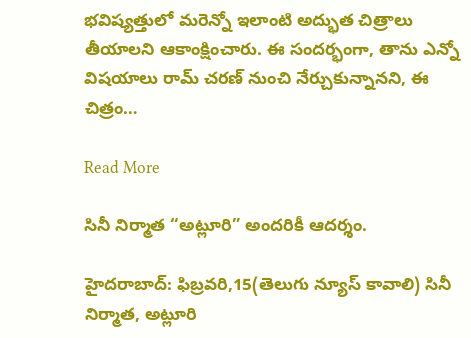భవిష్యత్తులో మరెన్నో ఇలాంటి అద్భుత చిత్రాలు తీయాలని ఆకాంక్షించారు. ఈ సందర్భంగా, తాను ఎన్నో విషయాలు రామ్ చరణ్ నుంచి నేర్చుకున్నానని, ఈ చిత్రం…

Read More

సినీ నిర్మాత “అట్లూరి” అందరికీ ఆదర్శం.

హైదరాబాద్: ఫిబ్రవరి,15(తెలుగు న్యూస్ కావాలి) సినీ నిర్మాత, అట్లూరి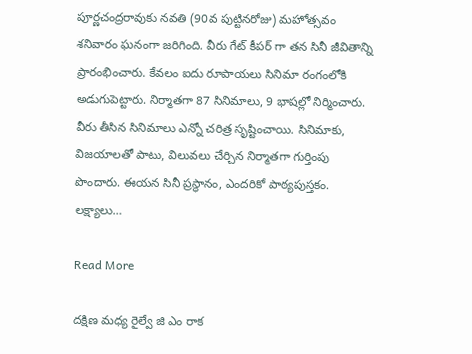పూర్ణచంద్రరావుకు నవతి (90వ పుట్టినరోజు) మహోత్సవం శనివారం ఘనంగా జరిగింది. వీరు గేట్ కీపర్ గా తన సినీ జీవితాన్ని ప్రారంభించారు. కేవలం ఐదు రూపాయలు సినిమా రంగంలోకి అడుగుపెట్టారు. నిర్మాతగా 87 సినిమాలు, 9 భాషల్లో నిర్మించారు. వీరు తీసిన సినిమాలు ఎన్నో చరిత్ర సృష్టించాయి. సినిమాకు, విజయాలతో పాటు, విలువలు చేర్చిన నిర్మాతగా గుర్తింపు పొందారు. ఈయన సినీ ప్రస్థానం, ఎందరికో పాఠ్యపుస్తకం. లక్ష్యాలు…

Read More

దక్షిణ మధ్య రైల్వే జి ఎం రాక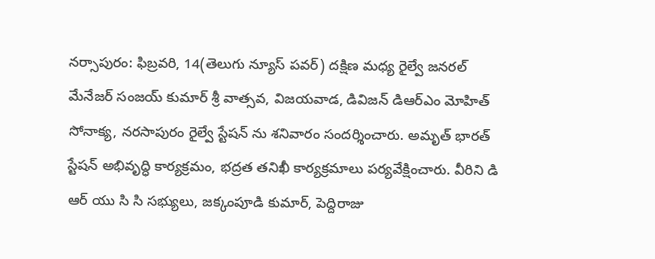నర్సాపురం: ఫిబ్రవరి, 14(తెలుగు న్యూస్ పవర్) దక్షిణ మధ్య రైల్వే జనరల్ మేనేజర్ సంజయ్ కుమార్ శ్రీ వాత్సవ, విజయవాడ, డివిజన్ డిఆర్ఎం మోహిత్ సోనాక్య, నరసాపురం రైల్వే స్టేషన్ ను శనివారం సందర్శించారు. అమృత్ భారత్ స్టేషన్ అభివృద్ధి కార్యక్రమం, భద్రత తనిఖీ కార్యక్రమాలు పర్యవేక్షించారు. వీరిని డి ఆర్ యు సి సి సభ్యులు, జక్కంపూడి కుమార్, పెద్దిరాజు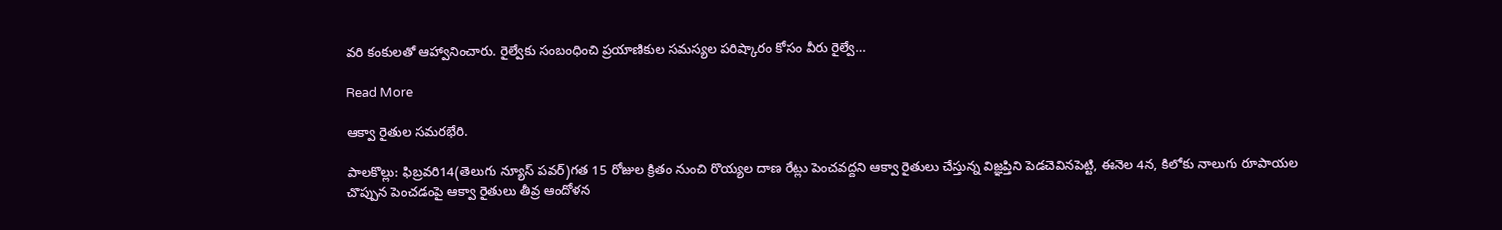వరి కంకులతో ఆహ్వానించారు. రైల్వేకు సంబంధించి ప్రయాణికుల సమస్యల పరిష్కారం కోసం వీరు రైల్వే…

Read More

ఆక్వా రైతుల సమరభేరి.

పాలకొల్లు: ఫిబ్రవరి14(తెలుగు న్యూస్ పవర్)గత 15 రోజుల క్రితం నుంచి రొయ్యల దాణ రేట్లు పెంచవద్దని ఆక్వా రైతులు చేస్తున్న విజ్ఞప్తిని పెడచెవినపెట్టి, ఈనెల 4న, కిలోకు నాలుగు రూపాయల చొప్పున పెంచడంపై ఆక్వా రైతులు తీవ్ర ఆందోళన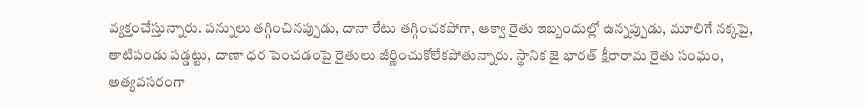వ్యక్తంచేస్తున్నారు. పన్నులు తగ్గించినప్పుడు, దానా రేటు తగ్గించకపోగా, ఆక్వా రైతు ఇబ్బందుల్లో ఉన్నప్పుడు, మూలిగే నక్కపై, తాటిపండు పడ్డట్టు, దాణా ధర పెంచడంపై రైతులు జీర్ణించుకోలేకపోతున్నారు. స్థానిక జై భారత్ క్షీరారామ రైతు సంఘం, అత్యవసరంగా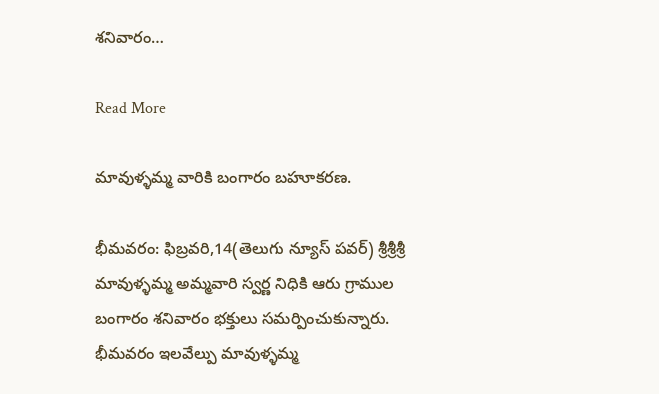శనివారం…

Read More

మావుళ్ళమ్మ వారికి బంగారం బహూకరణ.

భీమవరం: ఫిబ్రవరి,14(తెలుగు న్యూస్ పవర్) శ్రీశ్రీశ్రీ మావుళ్ళమ్మ అమ్మవారి స్వర్ణ నిధికి ఆరు గ్రాముల బంగారం శనివారం భక్తులు సమర్పించుకున్నారు. భీమవరం ఇలవేల్పు మావుళ్ళమ్మ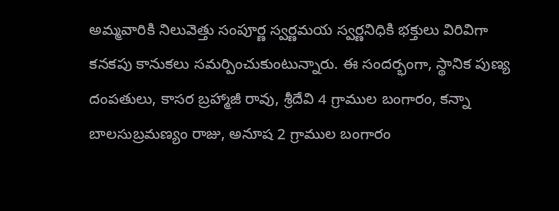అమ్మవారికి నిలువెత్తు సంపూర్ణ స్వర్ణమయ స్వర్ణనిధికి భక్తులు విరివిగా కనకపు కానుకలు సమర్పించుకుంటున్నారు. ఈ సందర్భంగా, స్థానిక పుణ్య దంపతులు, కాసర బ్రహ్మాజీ రావు, శ్రీదేవి 4 గ్రాముల బంగారం, కన్నా బాలసుబ్రమణ్యం రాజు, అనూష 2 గ్రాముల బంగారం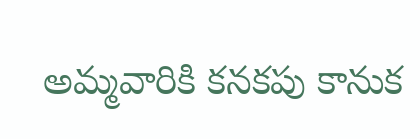అమ్మవారికి కనకపు కానుక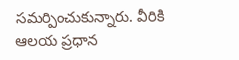సమర్పించుకున్నారు. వీరికి ఆలయ ప్రధాన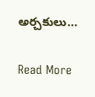అర్చకులు…

Read More